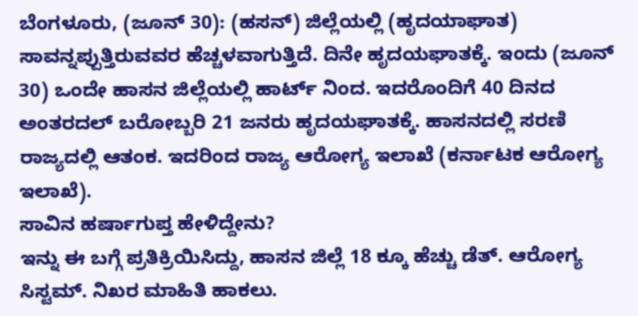ಬೆಂಗಳೂರು, (ಜೂನ್ 30): (ಹಸನ್) ಜಿಲ್ಲೆಯಲ್ಲಿ (ಹೃದಯಾಘಾತ) ಸಾವನ್ನಪ್ಪುತ್ತಿರುವವರ ಹೆಚ್ಚಳವಾಗುತ್ತಿದೆ. ದಿನೇ ಹೃದಯಘಾತಕ್ಕೆ. ಇಂದು (ಜೂನ್ 30) ಒಂದೇ ಹಾಸನ ಜಿಲ್ಲೆಯಲ್ಲಿ ಹಾರ್ಟ್ ನಿಂದ. ಇದರೊಂದಿಗೆ 40 ದಿನದ ಅಂತರದಲ್ ಬರೋಬ್ಬರಿ 21 ಜನರು ಹೃದಯಘಾತಕ್ಕೆ. ಹಾಸನದಲ್ಲಿ ಸರಣಿ ರಾಜ್ಯದಲ್ಲಿ ಆತಂಕ. ಇದರಿಂದ ರಾಜ್ಯ ಆರೋಗ್ಯ ಇಲಾಖೆ (ಕರ್ನಾಟಕ ಆರೋಗ್ಯ ಇಲಾಖೆ).
ಸಾವಿನ ಹರ್ಷಾಗುಪ್ತ ಹೇಳಿದ್ದೇನು?
ಇನ್ನು ಈ ಬಗ್ಗೆ ಪ್ರತಿಕ್ರಿಯಿಸಿದ್ದು, ಹಾಸನ ಜಿಲ್ಲೆ 18 ಕ್ಕೂ ಹೆಚ್ಚು ಡೆತ್. ಆರೋಗ್ಯ ಸಿಸ್ಟಮ್. ನಿಖರ ಮಾಹಿತಿ ಹಾಕಲು.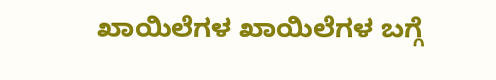ಖಾಯಿಲೆಗಳ ಖಾಯಿಲೆಗಳ ಬಗ್ಗೆ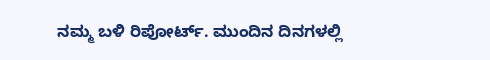ನಮ್ಮ ಬಳಿ ರಿಪೋರ್ಟ್. ಮುಂದಿನ ದಿನಗಳಲ್ಲಿ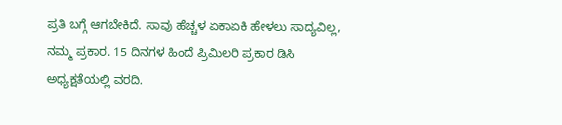ಪ್ರತಿ ಬಗ್ಗೆ ಆಗಬೇಕಿದೆ. ಸಾವು ಹೆಚ್ಚಳ ಏಕಾಏಕಿ ಹೇಳಲು ಸಾದ್ಯವಿಲ್ಲ, ನಮ್ಮ ಪ್ರಕಾರ. 15 ದಿನಗಳ ಹಿಂದೆ ಪ್ರಿಮಿಲರಿ ಪ್ರಕಾರ ಡಿಸಿ ಅಧ್ಯಕ್ಷತೆಯಲ್ಲಿ ವರದಿ.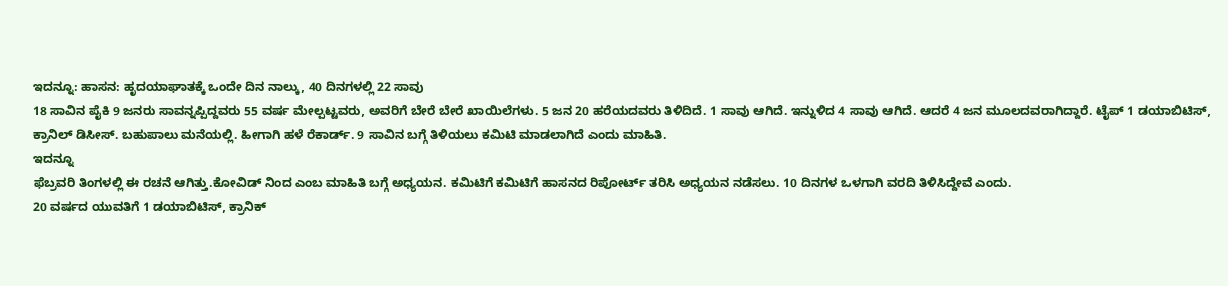ಇದನ್ನೂ: ಹಾಸನ: ಹೃದಯಾಘಾತಕ್ಕೆ ಒಂದೇ ದಿನ ನಾಲ್ಕು, 40 ದಿನಗಳಲ್ಲಿ 22 ಸಾವು
18 ಸಾವಿನ ಪೈಕಿ 9 ಜನರು ಸಾವನ್ನಪ್ಪಿದ್ದವರು 55 ವರ್ಷ ಮೇಲ್ಪಟ್ಟವರು, ಅವರಿಗೆ ಬೇರೆ ಬೇರೆ ಖಾಯಿಲೆಗಳು. 5 ಜನ 20 ಹರೆಯದವರು ತಿಳಿದಿದೆ. 1 ಸಾವು ಆಗಿದೆ. ಇನ್ನುಳಿದ 4 ಸಾವು ಆಗಿದೆ. ಆದರೆ 4 ಜನ ಮೂಲದವರಾಗಿದ್ದಾರೆ. ಟೈಪ್ 1 ಡಯಾಬಿಟಿಸ್, ಕ್ರಾನಿಲ್ ಡಿಸೀಸ್. ಬಹುಪಾಲು ಮನೆಯಲ್ಲಿ. ಹೀಗಾಗಿ ಹಳೆ ರೆಕಾರ್ಡ್. 9 ಸಾವಿನ ಬಗ್ಗೆ ತಿಳಿಯಲು ಕಮಿಟಿ ಮಾಡಲಾಗಿದೆ ಎಂದು ಮಾಹಿತಿ.
ಇದನ್ನೂ
ಫೆಬ್ರವರಿ ತಿಂಗಳಲ್ಲಿ ಈ ರಚನೆ ಆಗಿತ್ತು.ಕೋವಿಡ್ ನಿಂದ ಎಂಬ ಮಾಹಿತಿ ಬಗ್ಗೆ ಅಧ್ಯಯನ. ಕಮಿಟಿಗೆ ಕಮಿಟಿಗೆ ಹಾಸನದ ರಿಪೋರ್ಟ್ ತರಿಸಿ ಅಧ್ಯಯನ ನಡೆಸಲು. 10 ದಿನಗಳ ಒಳಗಾಗಿ ವರದಿ ತಿಳಿಸಿದ್ದೇವೆ ಎಂದು.
20 ವರ್ಷದ ಯುವತಿಗೆ 1 ಡಯಾಬಿಟಿಸ್, ಕ್ರಾನಿಕ್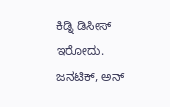ಕಿಡ್ನಿ ಡಿಸೀಸ್ ಇರೋದು. ಜನಟಿಕ್, ಅನ್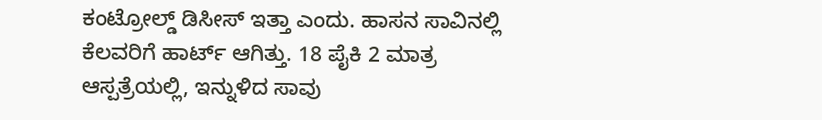ಕಂಟ್ರೋಲ್ಡ್ ಡಿಸೀಸ್ ಇತ್ತಾ ಎಂದು. ಹಾಸನ ಸಾವಿನಲ್ಲಿ ಕೆಲವರಿಗೆ ಹಾರ್ಟ್ ಆಗಿತ್ತು. 18 ಪೈಕಿ 2 ಮಾತ್ರ ಆಸ್ಪತ್ರೆಯಲ್ಲಿ, ಇನ್ನುಳಿದ ಸಾವು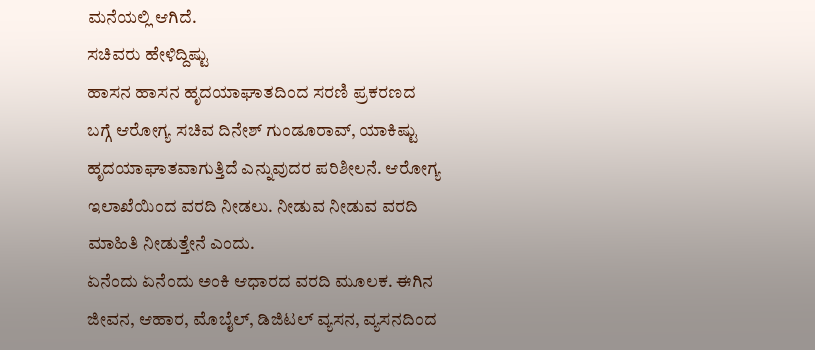ಮನೆಯಲ್ಲಿ ಆಗಿದೆ.
ಸಚಿವರು ಹೇಳಿದ್ದಿಷ್ಟು
ಹಾಸನ ಹಾಸನ ಹೃದಯಾಘಾತದಿಂದ ಸರಣಿ ಪ್ರಕರಣದ ಬಗ್ಗೆ ಆರೋಗ್ಯ ಸಚಿವ ದಿನೇಶ್ ಗುಂಡೂರಾವ್, ಯಾಕಿಷ್ಟು ಹೃದಯಾಘಾತವಾಗುತ್ತಿದೆ ಎನ್ನುವುದರ ಪರಿಶೀಲನೆ. ಆರೋಗ್ಯ ಇಲಾಖೆಯಿಂದ ವರದಿ ನೀಡಲು. ನೀಡುವ ನೀಡುವ ವರದಿ ಮಾಹಿತಿ ನೀಡುತ್ತೇನೆ ಎಂದು.
ಏನೆಂದು ಏನೆಂದು ಅಂಕಿ ಆಧಾರದ ವರದಿ ಮೂಲಕ. ಈಗಿನ ಜೀವನ, ಆಹಾರ, ಮೊಬೈಲ್, ಡಿಜಿಟಲ್ ವ್ಯಸನ, ವ್ಯಸನದಿಂದ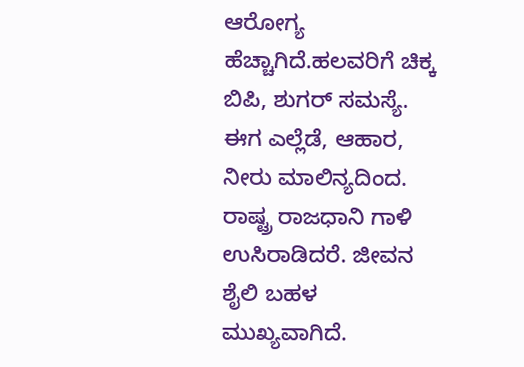ಆರೋಗ್ಯ ಹೆಚ್ಚಾಗಿದೆ.ಹಲವರಿಗೆ ಚಿಕ್ಕ ಬಿಪಿ, ಶುಗರ್ ಸಮಸ್ಯೆ. ಈಗ ಎಲ್ಲೆಡೆ, ಆಹಾರ, ನೀರು ಮಾಲಿನ್ಯದಿಂದ. ರಾಷ್ಟ್ರ ರಾಜಧಾನಿ ಗಾಳಿ ಉಸಿರಾಡಿದರೆ. ಜೀವನ ಶೈಲಿ ಬಹಳ ಮುಖ್ಯವಾಗಿದೆ.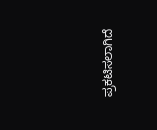ಪ್ರಕಟಿಸಲಾಗಿದೆ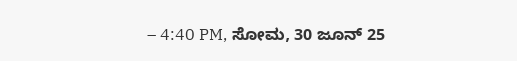– 4:40 PM, ಸೋಮ, 30 ಜೂನ್ 25